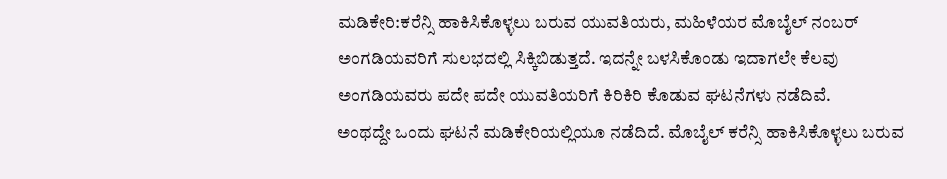ಮಡಿಕೇರಿ:ಕರೆನ್ಸಿ ಹಾಕಿಸಿಕೊಳ್ಳಲು ಬರುವ ಯುವತಿಯರು, ಮಹಿಳೆಯರ ಮೊಬೈಲ್ ನಂಬರ್ ಅಂಗಡಿಯವರಿಗೆ ಸುಲಭದಲ್ಲಿ ಸಿಕ್ಕಿಬಿಡುತ್ತದೆ. ಇದನ್ನೇ ಬಳಸಿಕೊಂಡು ಇದಾಗಲೇ ಕೆಲವು ಅಂಗಡಿಯವರು ಪದೇ ಪದೇ ಯುವತಿಯರಿಗೆ ಕಿರಿಕಿರಿ ಕೊಡುವ ಘಟನೆಗಳು ನಡೆದಿವೆ.
ಅಂಥದ್ದೇ ಒಂದು ಘಟನೆ ಮಡಿಕೇರಿಯಲ್ಲಿಯೂ ನಡೆದಿದೆ. ಮೊಬೈಲ್‌ ಕರೆನ್ಸಿ ಹಾಕಿಸಿಕೊಳ್ಳಲು ಬರುವ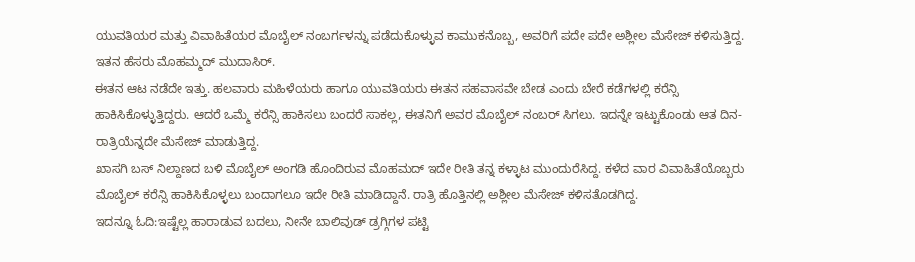ಯುವತಿಯರ ಮತ್ತು ವಿವಾಹಿತೆಯರ ಮೊಬೈಲ್ ನಂಬರ್ಗಳನ್ನು ಪಡೆದುಕೊಳ್ಳುವ ಕಾಮುಕನೊಬ್ಬ, ಅವರಿಗೆ ಪದೇ ಪದೇ ಅಶ್ಲೀಲ ಮೆಸೇಜ್ ಕಳಿಸುತ್ತಿದ್ದ. ಇತನ ಹೆಸರು ಮೊಹಮ್ಮದ್ ಮುದಾಸಿರ್.
ಈತನ ಆಟ ನಡೆದೇ ಇತ್ತು. ಹಲವಾರು ಮಹಿಳೆಯರು ಹಾಗೂ ಯುವತಿಯರು ಈತನ ಸಹವಾಸವೇ ಬೇಡ ಎಂದು ಬೇರೆ ಕಡೆಗಳಲ್ಲಿ ಕರೆನ್ಸಿ ಹಾಕಿಸಿಕೊಳ್ಳುತ್ತಿದ್ದರು. ಆದರೆ ಒಮ್ಮೆ ಕರೆನ್ಸಿ ಹಾಕಿಸಲು ಬಂದರೆ ಸಾಕಲ್ಲ, ಈತನಿಗೆ ಅವರ ಮೊಬೈಲ್ ನಂಬರ್ ಸಿಗಲು. ಇದನ್ನೇ ಇಟ್ಟುಕೊಂಡು ಆತ ದಿನ-ರಾತ್ರಿಯೆನ್ನದೇ ಮೆಸೇಜ್ ಮಾಡುತ್ತಿದ್ದ.
ಖಾಸಗಿ ಬಸ್‌ ನಿಲ್ದಾಣದ ಬಳಿ ಮೊಬೈಲ್‌ ಅಂಗಡಿ ಹೊಂದಿರುವ ಮೊಹಮದ್ ಇದೇ ರೀತಿ ತನ್ನ ಕಳ್ಳಾಟ ಮುಂದುರೆಸಿದ್ದ. ಕಳೆದ ವಾರ ವಿವಾಹಿತೆಯೊಬ್ಬರು ಮೊಬೈಲ್ ಕರೆನ್ಸಿ ಹಾಕಿಸಿಕೊಳ್ಳಲು ಬಂದಾಗಲೂ ಇದೇ ರೀತಿ ಮಾಡಿದ್ದಾನೆ. ರಾತ್ರಿ ಹೊತ್ತಿನಲ್ಲಿ ಅಶ್ಲೀಲ ಮೆಸೇಜ್‌ ಕಳಿಸತೊಡಗಿದ್ದ.
ಇದನ್ನೂ ಓದಿ:ಇಷ್ಟೆಲ್ಲ ಹಾರಾಡುವ ಬದಲು, ನೀನೇ ಬಾಲಿವುಡ್ ಡ್ರಗ್ಗಿಗಳ ಪಟ್ಟಿ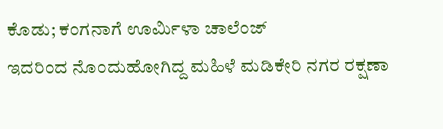ಕೊಡು; ಕಂಗನಾಗೆ ಊರ್ಮಿಳಾ ಚಾಲೆಂಜ್
ಇದರಿಂದ ನೊಂದುಹೋಗಿದ್ದ ಮಹಿಳೆ ಮಡಿಕೇರಿ ನಗರ ರಕ್ಷಣಾ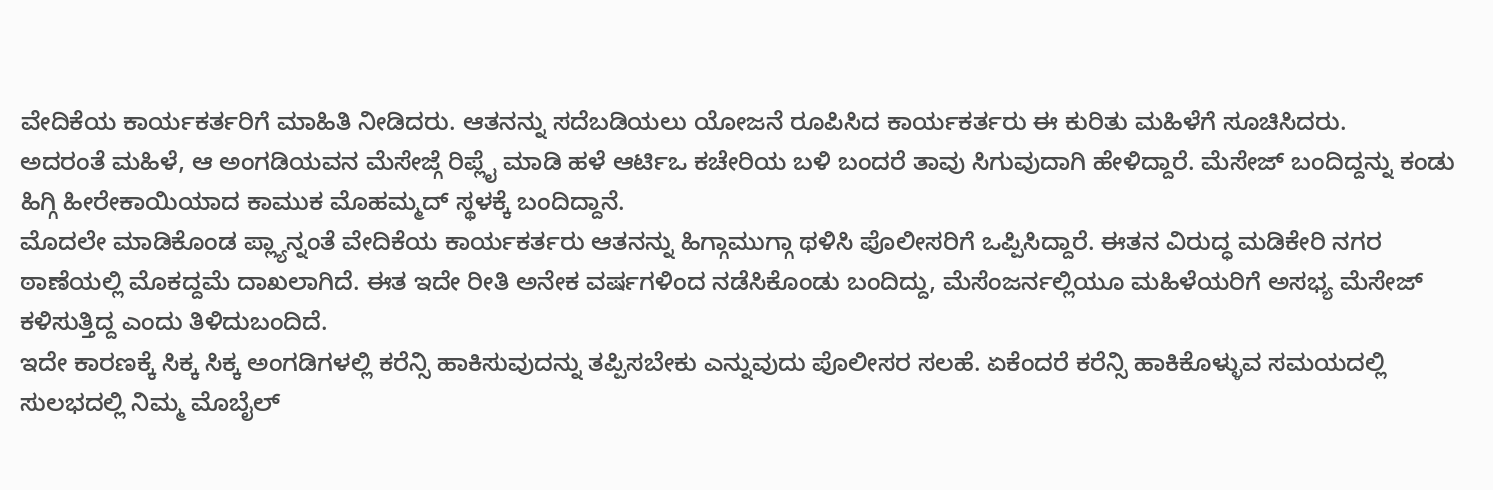ವೇದಿಕೆಯ ಕಾರ್ಯಕರ್ತರಿಗೆ ಮಾಹಿತಿ ನೀಡಿದರು. ಆತನನ್ನು ಸದೆಬಡಿಯಲು ಯೋಜನೆ ರೂಪಿಸಿದ ಕಾರ್ಯಕರ್ತರು ಈ ಕುರಿತು ಮಹಿಳೆಗೆ ಸೂಚಿಸಿದರು.
ಅದರಂತೆ ಮಹಿಳೆ, ಆ ಅಂಗಡಿಯವನ ಮೆಸೇಜ್ಗೆ ರಿಪ್ಲೈ ಮಾಡಿ ಹಳೆ ಆರ್ಟಿಒ ಕಚೇರಿಯ ಬಳಿ ಬಂದರೆ ತಾವು ಸಿಗುವುದಾಗಿ ಹೇಳಿದ್ದಾರೆ. ಮೆಸೇಜ್ ಬಂದಿದ್ದನ್ನು ಕಂಡು ಹಿಗ್ಗಿ ಹೀರೇಕಾಯಿಯಾದ ಕಾಮುಕ ಮೊಹಮ್ಮದ್ ಸ್ಥಳಕ್ಕೆ ಬಂದಿದ್ದಾನೆ.
ಮೊದಲೇ ಮಾಡಿಕೊಂಡ ಪ್ಲ್ಯಾನ್ನಂತೆ ವೇದಿಕೆಯ ಕಾರ್ಯಕರ್ತರು ಆತನನ್ನು ಹಿಗ್ಗಾಮುಗ್ಗಾ ಥಳಿಸಿ ಪೊಲೀಸರಿಗೆ ಒಪ್ಪಿಸಿದ್ದಾರೆ. ಈತನ ವಿರುದ್ಧ ಮಡಿಕೇರಿ ನಗರ ಠಾಣೆಯಲ್ಲಿ ಮೊಕದ್ದಮೆ ದಾಖಲಾಗಿದೆ. ಈತ ಇದೇ ರೀತಿ ಅನೇಕ ವರ್ಷಗಳಿಂದ ನಡೆಸಿಕೊಂಡು ಬಂದಿದ್ದು, ಮೆಸೆಂಜರ್ನಲ್ಲಿಯೂ ಮಹಿಳೆಯರಿಗೆ ಅಸಭ್ಯ ಮೆಸೇಜ್‌ ಕಳಿಸುತ್ತಿದ್ದ ಎಂದು ತಿಳಿದುಬಂದಿದೆ.
ಇದೇ ಕಾರಣಕ್ಕೆ ಸಿಕ್ಕ ಸಿಕ್ಕ ಅಂಗಡಿಗಳಲ್ಲಿ ಕರೆನ್ಸಿ ಹಾಕಿಸುವುದನ್ನು ತಪ್ಪಿಸಬೇಕು ಎನ್ನುವುದು ಪೊಲೀಸರ ಸಲಹೆ. ಏಕೆಂದರೆ ಕರೆನ್ಸಿ ಹಾಕಿಕೊಳ್ಳುವ ಸಮಯದಲ್ಲಿ ಸುಲಭದಲ್ಲಿ ನಿಮ್ಮ ಮೊಬೈಲ್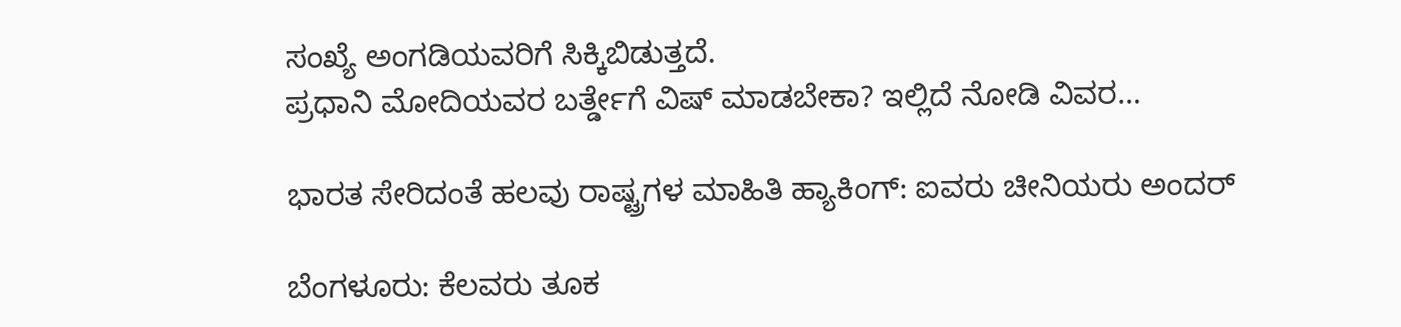ಸಂಖ್ಯೆ ಅಂಗಡಿಯವರಿಗೆ ಸಿಕ್ಕಿಬಿಡುತ್ತದೆ.
ಪ್ರಧಾನಿ ಮೋದಿಯವರ ಬರ್ತ್ಡೇಗೆ ವಿಷ್ ಮಾಡಬೇಕಾ? ಇಲ್ಲಿದೆ ನೋಡಿ ವಿವರ…

ಭಾರತ ಸೇರಿದಂತೆ ಹಲವು ರಾಷ್ಟ್ರಗಳ ಮಾಹಿತಿ ಹ್ಯಾಕಿಂಗ್: ಐವರು ಚೀನಿಯರು ಅಂದರ್

ಬೆಂಗಳೂರು: ಕೆಲವರು ತೂಕ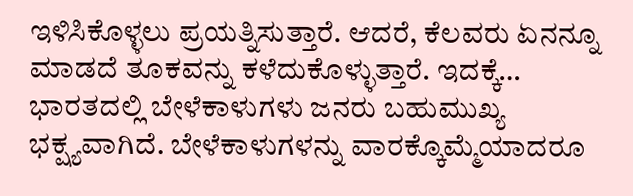ಇಳಿಸಿಕೊಳ್ಳಲು ಪ್ರಯತ್ನಿಸುತ್ತಾರೆ. ಆದರೆ, ಕೆಲವರು ಏನನ್ನೂ ಮಾಡದೆ ತೂಕವನ್ನು ಕಳೆದುಕೊಳ್ಳುತ್ತಾರೆ. ಇದಕ್ಕೆ…
ಭಾರತದಲ್ಲಿ ಬೇಳೆಕಾಳುಗಳು ಜನರು ಬಹುಮುಖ್ಯ ಭಕ್ಷ್ಯವಾಗಿದೆ. ಬೇಳೆಕಾಳುಗಳನ್ನು ವಾರಕ್ಕೊಮ್ಮೆಯಾದರೂ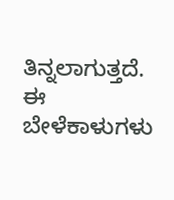ತಿನ್ನಲಾಗುತ್ತದೆ. ಈ ಬೇಳೆಕಾಳುಗಳು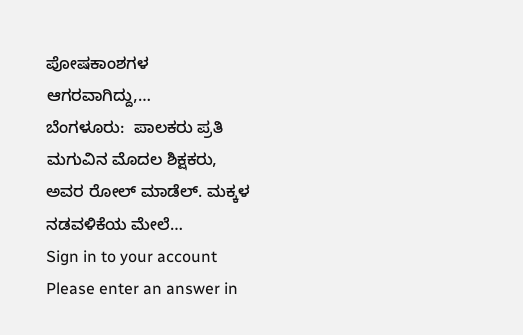ಪೋಷಕಾಂಶಗಳ ಆಗರವಾಗಿದ್ದು,…
ಬೆಂಗಳೂರು:  ಪಾಲಕರು ಪ್ರತಿ ಮಗುವಿನ ಮೊದಲ ಶಿಕ್ಷಕರು, ಅವರ ರೋಲ್ ಮಾಡೆಲ್. ಮಕ್ಕಳ ನಡವಳಿಕೆಯ ಮೇಲೆ…
Sign in to your account
Please enter an answer in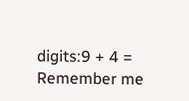digits:9 + 4 =
Remember me